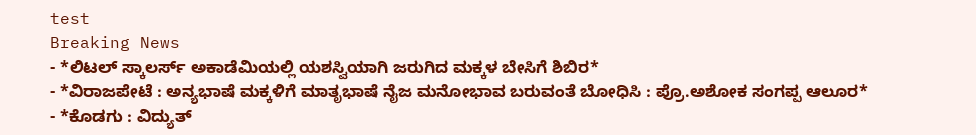test
Breaking News
- *ಲಿಟಲ್ ಸ್ಕಾಲರ್ಸ್ ಅಕಾಡೆಮಿಯಲ್ಲಿ ಯಶಸ್ವಿಯಾಗಿ ಜರುಗಿದ ಮಕ್ಕಳ ಬೇಸಿಗೆ ಶಿಬಿರ*
- *ವಿರಾಜಪೇಟೆ : ಅನ್ಯಭಾಷೆ ಮಕ್ಕಳಿಗೆ ಮಾತೃಭಾಷೆ ನೈಜ ಮನೋಭಾವ ಬರುವಂತೆ ಬೋಧಿಸಿ : ಪ್ರೊ.ಅಶೋಕ ಸಂಗಪ್ಪ ಆಲೂರ*
- *ಕೊಡಗು : ವಿದ್ಯುತ್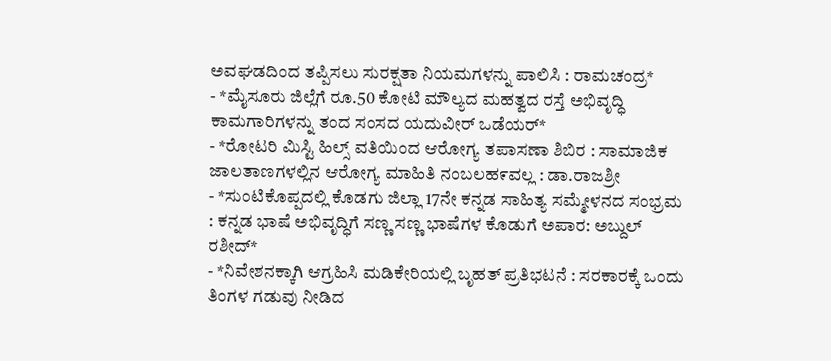ಅವಘಡದಿಂದ ತಪ್ಪಿಸಲು ಸುರಕ್ಷತಾ ನಿಯಮಗಳನ್ನು ಪಾಲಿಸಿ : ರಾಮಚಂದ್ರ*
- *ಮೈಸೂರು ಜಿಲ್ಲೆಗೆ ರೂ.50 ಕೋಟಿ ಮೌಲ್ಯದ ಮಹತ್ವದ ರಸ್ತೆ ಅಭಿವೃದ್ಧಿ ಕಾಮಗಾರಿಗಳನ್ನು ತಂದ ಸಂಸದ ಯದುವೀರ್ ಒಡೆಯರ್*
- *ರೋಟರಿ ಮಿಸ್ಟಿ ಹಿಲ್ಸ್ ವತಿಯಿಂದ ಆರೋಗ್ಯ ತಪಾಸಣಾ ಶಿಬಿರ : ಸಾಮಾಜಿಕ ಜಾಲತಾಣಗಳಲ್ಲಿನ ಆರೋಗ್ಯ ಮಾಹಿತಿ ನಂಬಲಹ೯ವಲ್ಲ : ಡಾ.ರಾಜಶ್ರೀ
- *ಸುಂಟಿಕೊಪ್ಪದಲ್ಲಿ ಕೊಡಗು ಜಿಲ್ಲಾ 17ನೇ ಕನ್ನಡ ಸಾಹಿತ್ಯ ಸಮ್ಮೇಳನದ ಸಂಭ್ರಮ : ಕನ್ನಡ ಭಾಷೆ ಅಭಿವೃದ್ಧಿಗೆ ಸಣ್ಣ ಸಣ್ಣ ಭಾಷೆಗಳ ಕೊಡುಗೆ ಅಪಾರ: ಅಬ್ದುಲ್ ರಶೀದ್*
- *ನಿವೇಶನಕ್ಕಾಗಿ ಆಗ್ರಹಿಸಿ ಮಡಿಕೇರಿಯಲ್ಲಿ ಬೃಹತ್ ಪ್ರತಿಭಟನೆ : ಸರಕಾರಕ್ಕೆ ಒಂದು ತಿಂಗಳ ಗಡುವು ನೀಡಿದ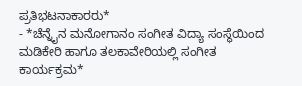ಪ್ರತಿಭಟನಾಕಾರರು*
- *ಚೆನ್ನೈನ ಮನೋಗಾನಂ ಸಂಗೀತ ವಿದ್ಯಾ ಸಂಸ್ಥೆಯಿಂದ ಮಡಿಕೇರಿ ಹಾಗೂ ತಲಕಾವೇರಿಯಲ್ಲಿ ಸಂಗೀತ ಕಾರ್ಯಕ್ರಮ*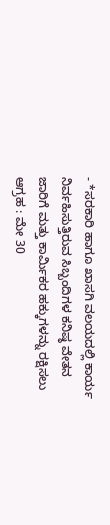- *ಸರಕಾರಿ ಹಾಗೂ ಖಾಸಗಿ ವಲಯದಲ್ಲಿ ಕಾರ್ಯ ನಿರ್ವಹಿಸುತ್ತಿರುವ ಸಿಬ್ಬಂದಿಗಳ ಕನಿಷ್ಠ ವೇತನ ಜಾರಿಗೆ ಮತ್ತು ಕಾರ್ಮಿಕರ ಹಕ್ಕುಗಳನ್ನು ರಕ್ಷಿಸಲು ಆಗ್ರಹ : ಮೇ 30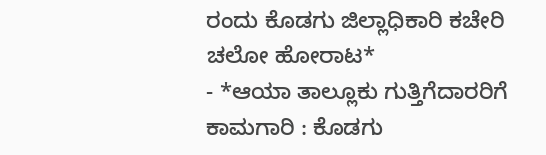ರಂದು ಕೊಡಗು ಜಿಲ್ಲಾಧಿಕಾರಿ ಕಚೇರಿ ಚಲೋ ಹೋರಾಟ*
- *ಆಯಾ ತಾಲ್ಲೂಕು ಗುತ್ತಿಗೆದಾರರಿಗೆ ಕಾಮಗಾರಿ : ಕೊಡಗು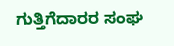ಗುತ್ತಿಗೆದಾರರ ಸಂಘ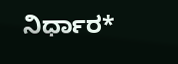ನಿರ್ಧಾರ*